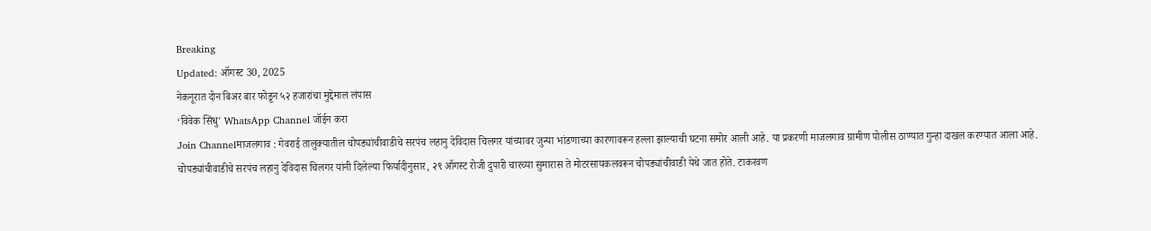Breaking
Updated: ऑगस्ट 30, 2025
नेकनूरात दोन बिअर बार फोडून ५२ हजारांचा मुद्देमाल लंपास
‘विवेक सिंधु' WhatsApp Channel जॉईन करा
Join Channelमाजलगाव : गेवराई तालुक्यातील चोपड्यांचीवाडीचे सरपंच लहानु देविदास चिलगर यांच्यावर जुन्या भांडणाच्या कारणावरून हल्ला झाल्याची घटना समोर आली आहे. या प्रकरणी माजलगाव ग्रामीण पोलीस ठाण्यात गुन्हा दाखल करण्यात आला आहे.
चोपड्यांचीवाडीचे सरपंच लहानु देविदास चिलगर यांनी दिलेल्या फिर्यादीनुसार, २९ ऑगस्ट रोजी दुपारी चारच्या सुमारास ते मोटरसायकलवरून चोपड्यांचीवाडी येथे जात होते. टाकरवण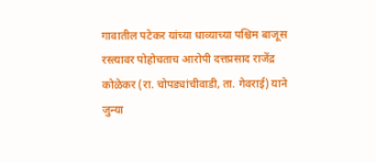गावातील पटेकर यांच्या धाव्याच्या पश्चिम बाजूस रस्त्यावर पोहोचताच आरोपी दत्तप्रसाद राजेंद्र कोळेकर (रा. चोपड्यांचीवाडी, ता. गेवराई) याने जुन्या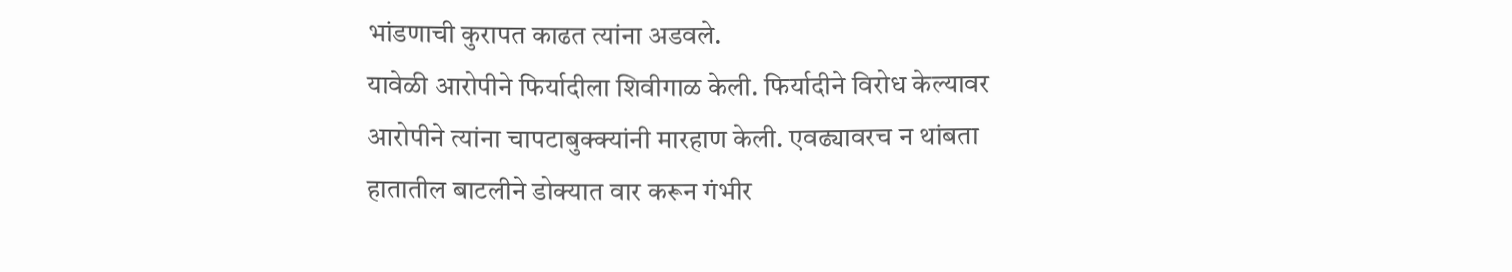भांडणाची कुरापत काढत त्यांना अडवले.
यावेळी आरोपीने फिर्यादीला शिवीगाळ केली. फिर्यादीने विरोध केल्यावर आरोपीने त्यांना चापटाबुक्क्यांनी मारहाण केली. एवढ्यावरच न थांबता हातातील बाटलीने डोक्यात वार करून गंभीर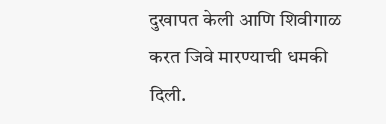दुखापत केली आणि शिवीगाळ करत जिवे मारण्याची धमकी दिली.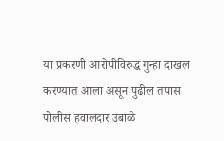या प्रकरणी आरोपीविरुद्ध गुन्हा दाखल करण्यात आला असून पुढील तपास पोलीस हवालदार उबाळे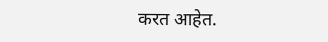करत आहेत.